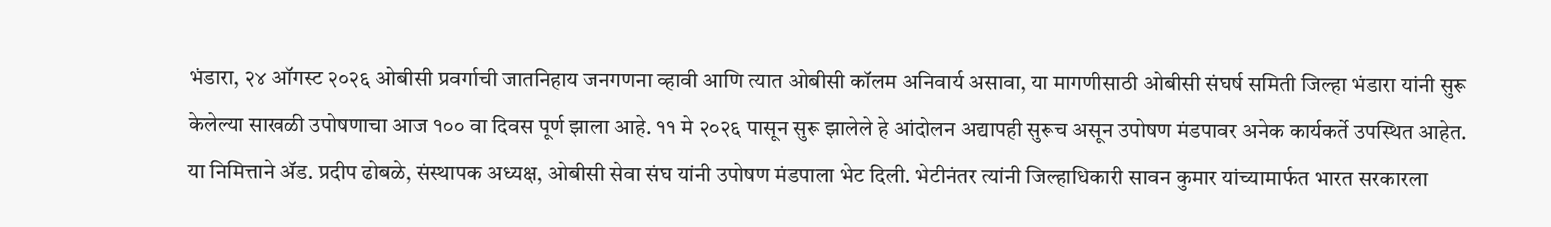भंडारा, २४ ऑगस्ट २०२६ ओबीसी प्रवर्गाची जातनिहाय जनगणना व्हावी आणि त्यात ओबीसी कॉलम अनिवार्य असावा, या मागणीसाठी ओबीसी संघर्ष समिती जिल्हा भंडारा यांनी सुरू केलेल्या साखळी उपोषणाचा आज १०० वा दिवस पूर्ण झाला आहे. ११ मे २०२६ पासून सुरू झालेले हे आंदोलन अद्यापही सुरूच असून उपोषण मंडपावर अनेक कार्यकर्ते उपस्थित आहेत.
या निमित्ताने ॲड. प्रदीप ढोबळे, संस्थापक अध्यक्ष, ओबीसी सेवा संघ यांनी उपोषण मंडपाला भेट दिली. भेटीनंतर त्यांनी जिल्हाधिकारी सावन कुमार यांच्यामार्फत भारत सरकारला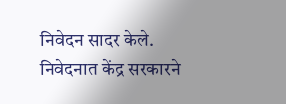निवेदन सादर केले. निवेदनात केंद्र सरकारने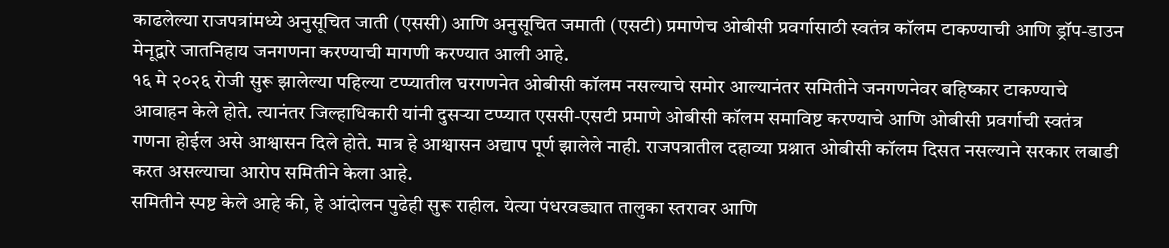काढलेल्या राजपत्रांमध्ये अनुसूचित जाती (एससी) आणि अनुसूचित जमाती (एसटी) प्रमाणेच ओबीसी प्रवर्गासाठी स्वतंत्र कॉलम टाकण्याची आणि ड्रॉप-डाउन मेनूद्वारे जातनिहाय जनगणना करण्याची मागणी करण्यात आली आहे.
१६ मे २०२६ रोजी सुरू झालेल्या पहिल्या टप्प्यातील घरगणनेत ओबीसी कॉलम नसल्याचे समोर आल्यानंतर समितीने जनगणनेवर बहिष्कार टाकण्याचे आवाहन केले होते. त्यानंतर जिल्हाधिकारी यांनी दुसऱ्या टप्प्यात एससी-एसटी प्रमाणे ओबीसी कॉलम समाविष्ट करण्याचे आणि ओबीसी प्रवर्गाची स्वतंत्र गणना होईल असे आश्वासन दिले होते. मात्र हे आश्वासन अद्याप पूर्ण झालेले नाही. राजपत्रातील दहाव्या प्रश्नात ओबीसी कॉलम दिसत नसल्याने सरकार लबाडी करत असल्याचा आरोप समितीने केला आहे.
समितीने स्पष्ट केले आहे की, हे आंदोलन पुढेही सुरू राहील. येत्या पंधरवड्यात तालुका स्तरावर आणि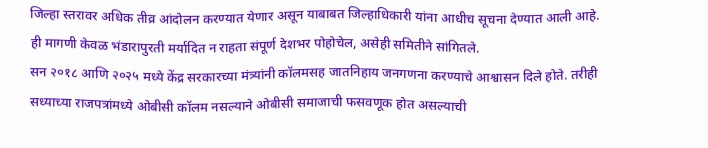जिल्हा स्तरावर अधिक तीव्र आंदोलन करण्यात येणार असून याबाबत जिल्हाधिकारी यांना आधीच सूचना देण्यात आली आहे. ही मागणी केवळ भंडारापुरती मर्यादित न राहता संपूर्ण देशभर पोहोचेल, असेही समितीने सांगितले.
सन २०१८ आणि २०२५ मध्ये केंद्र सरकारच्या मंत्र्यांनी कॉलमसह जातनिहाय जनगणना करण्याचे आश्वासन दिले होते. तरीही सध्याच्या राजपत्रांमध्ये ओबीसी कॉलम नसल्याने ओबीसी समाजाची फसवणूक होत असल्याची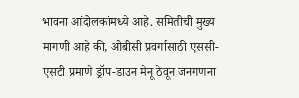भावना आंदोलकांमध्ये आहे. समितीची मुख्य मागणी आहे की, ओबीसी प्रवर्गासाठी एससी-एसटी प्रमाणे ड्रॉप-डाउन मेनू ठेवून जनगणना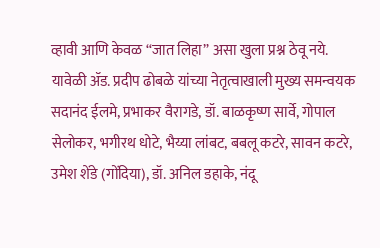व्हावी आणि केवळ “जात लिहा” असा खुला प्रश्न ठेवू नये.
यावेळी ॲड. प्रदीप ढोबळे यांच्या नेतृत्वाखाली मुख्य समन्वयक सदानंद ईलमे, प्रभाकर वैरागडे, डॉ. बाळकृष्ण सार्वे, गोपाल सेलोकर, भगीरथ धोटे, भैय्या लांबट, बबलू कटरे, सावन कटरे, उमेश शेंडे (गोंदिया), डॉ. अनिल डहाके, नंदू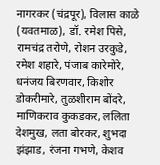नागरकर (चंद्रपूर), विलास काळे (यवतमाळ), डॉ. रमेश पिसे, रामचंद्र तरोणे, रोशन उरकुडे, रमेश शहारे, पंजाब कारेमोरे, धनंजय बिरणवार, किशोर डोकरीमारे, तुळशीराम बोंदरे, माणिकराव कुकडकर, ललिता देशमुख, लता बोरकर, शुभदा झंझाड, रंजना गभणे, केशव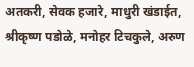अतकरी, सेवक हजारे, माधुरी खंडाईत, श्रीकृष्ण पडोळे, मनोहर टिचकुले, अरुण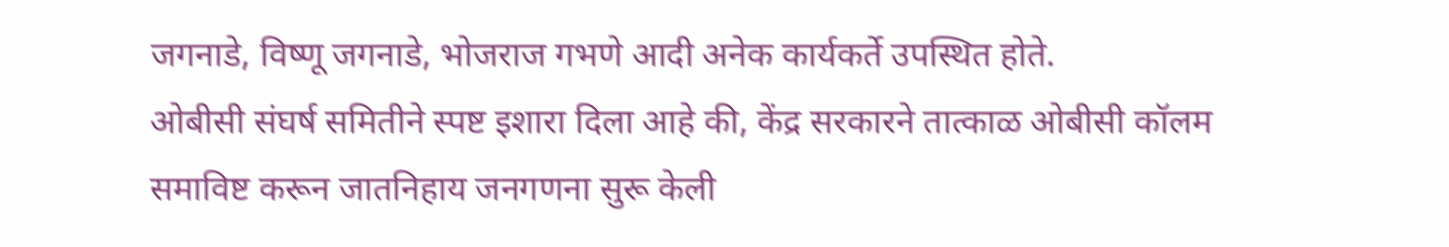जगनाडे, विष्णू जगनाडे, भोजराज गभणे आदी अनेक कार्यकर्ते उपस्थित होते.
ओबीसी संघर्ष समितीने स्पष्ट इशारा दिला आहे की, केंद्र सरकारने तात्काळ ओबीसी कॉलम समाविष्ट करून जातनिहाय जनगणना सुरू केली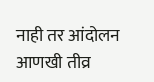नाही तर आंदोलन आणखी तीव्र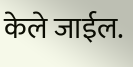केले जाईल.